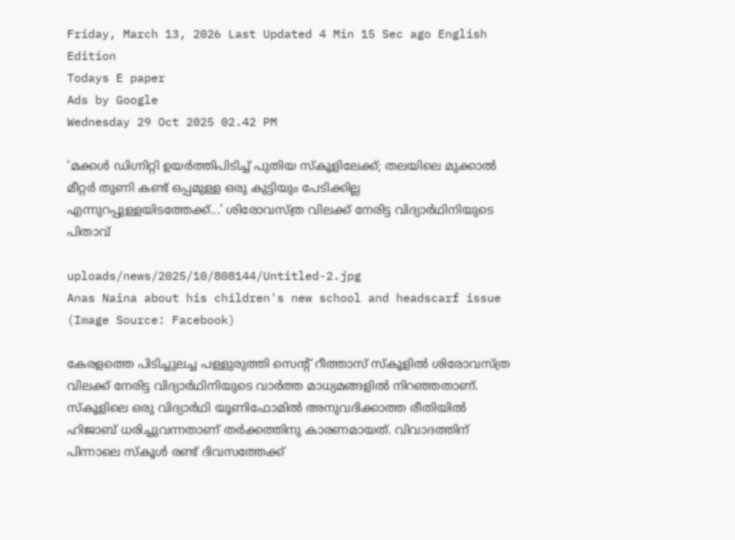Friday, March 13, 2026 Last Updated 4 Min 15 Sec ago English Edition
Todays E paper
Ads by Google
Wednesday 29 Oct 2025 02.42 PM

‘മക്കള്‍ ഡിഗ്നിറ്റി ഉയർത്തിപിടിച്ച് പുതിയ സ്കൂളിലേക്ക്; തലയിലെ മുക്കാല്‍ മീറ്റർ തുണി കണ്ട് ഒപ്പമുള്ള ഒരു കുട്ടിയും പേടിക്കില്ല എന്നുറപ്പുള്ളയിടത്തേക്ക്...’ ശിരോവസ്ത്ര വിലക്ക് നേരിട്ട വിദ്യാര്‍ഥിനിയുടെ പിതാവ്‌

uploads/news/2025/10/808144/Untitled-2.jpg
Anas Naina about his children's new school and headscarf issue (Image Source: Facebook)

കേരളത്തെ പിടിച്ചുലച്ച പള്ളുരുത്തി സെന്റ് റീത്താസ് സ്‌കൂളില്‍ ശിരോവസ്ത്ര വിലക്ക് നേരിട്ട വിദ്യാര്‍ഥിനിയുടെ വാര്‍ത്ത മാധ്യമങ്ങളില്‍ നിറഞ്ഞതാണ്. സ്‌കൂളിലെ ഒരു വിദ്യാർഥി യൂണിഫോമിൽ അനുവദിക്കാത്ത രീതിയിൽ ഹിജാബ് ധരിച്ചുവന്നതാണ് തർക്കത്തിനു കാരണമായത്. വിവാദത്തിന് പിന്നാലെ സ്കൂൾ രണ്ട് ദിവസത്തേക്ക്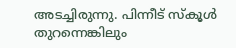അടച്ചിരുന്നു. പിന്നീട് സ്കൂൾ തുറന്നെങ്കിലും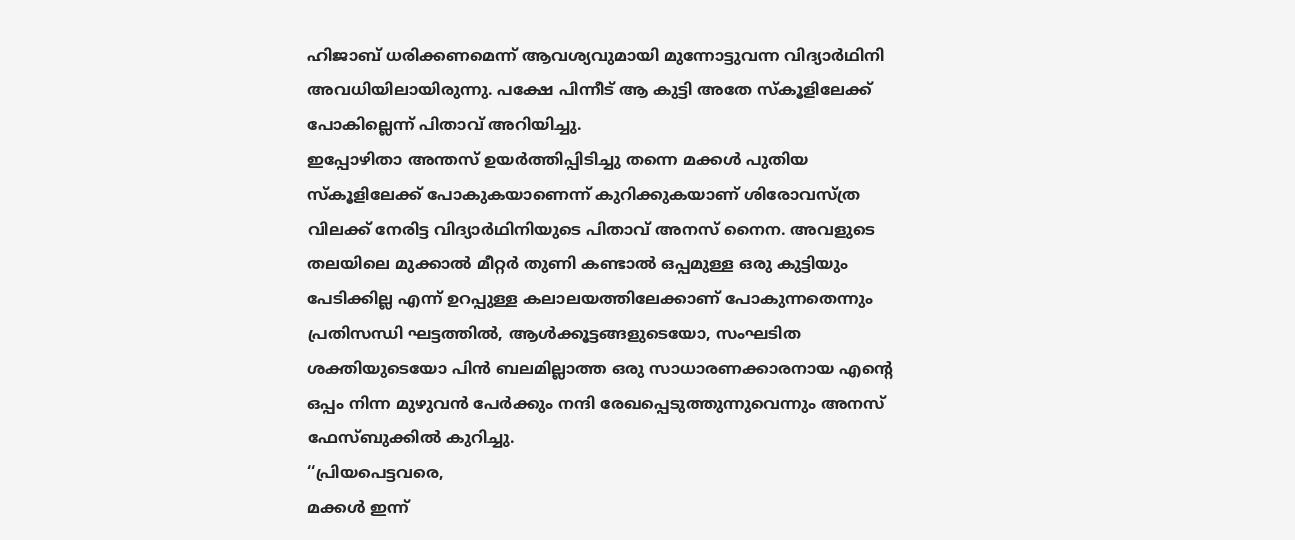ഹിജാബ് ധരിക്കണമെന്ന് ആവശ്യവുമായി മുന്നോട്ടുവന്ന വിദ്യാർഥിനി അവധിയിലായിരുന്നു. പക്ഷേ പിന്നീട് ആ കുട്ടി അതേ സ്കൂളിലേക്ക് പോകില്ലെന്ന് പിതാവ് അറിയിച്ചു.
ഇപ്പോഴിതാ അന്തസ് ഉയർത്തിപ്പിടിച്ചു തന്നെ മക്കള്‍ പുതിയ സ്‌കൂളിലേക്ക് പോകുകയാണെന്ന് കുറിക്കുകയാണ് ശിരോവസ്ത്ര വിലക്ക് നേരിട്ട വിദ്യാര്‍ഥിനിയുടെ പിതാവ് അനസ് നൈന. അവളുടെ തലയിലെ മുക്കാല്‍ മീറ്റർ തുണി കണ്ടാല്‍ ഒപ്പമുള്ള ഒരു കുട്ടിയും പേടിക്കില്ല എന്ന് ഉറപ്പുള്ള കലാലയത്തിലേക്കാണ് പോകുന്നതെന്നും പ്രതിസന്ധി ഘട്ടത്തില്‍, ആള്‍ക്കൂട്ടങ്ങളുടെയോ, സംഘടിത ശക്തിയുടെയോ പിൻ ബലമില്ലാത്ത ഒരു സാധാരണക്കാരനായ എന്റെ ഒപ്പം നിന്ന മുഴുവൻ പേർക്കും നന്ദി രേഖപ്പെടുത്തുന്നുവെന്നും അനസ് ഫേസ്ബുക്കില്‍ കുറിച്ചു.
‘‘പ്രിയപെട്ടവരെ,
മക്കള്‍ ഇന്ന്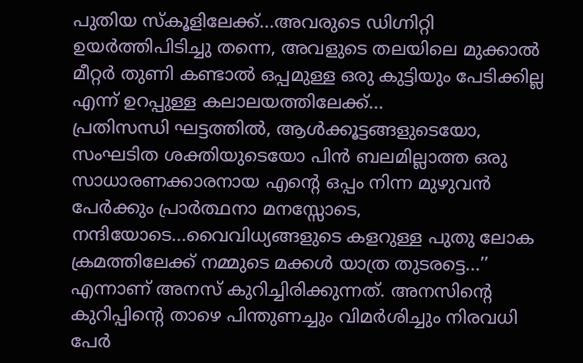പുതിയ സ്കൂളിലേക്ക്...അവരുടെ ഡിഗ്നിറ്റി ഉയർത്തിപിടിച്ചു തന്നെ, അവളുടെ തലയിലെ മുക്കാല്‍ മീറ്റർ തുണി കണ്ടാല്‍ ഒപ്പമുള്ള ഒരു കുട്ടിയും പേടിക്കില്ല എന്ന് ഉറപ്പുള്ള കലാലയത്തിലേക്ക്...
പ്രതിസന്ധി ഘട്ടത്തില്‍, ആള്‍ക്കൂട്ടങ്ങളുടെയോ, സംഘടിത ശക്തിയുടെയോ പിൻ ബലമില്ലാത്ത ഒരു സാധാരണക്കാരനായ എന്റെ ഒപ്പം നിന്ന മുഴുവൻ പേർക്കും പ്രാർത്ഥനാ മനസ്സോടെ, നന്ദിയോടെ...വൈവിധ്യങ്ങളുടെ കളറുള്ള പുതു ലോക ക്രമത്തിലേക്ക് നമ്മുടെ മക്കള്‍ യാത്ര തുടരട്ടെ...’’ എന്നാണ് അനസ് കുറിച്ചിരിക്കുന്നത്. അനസിന്റെ കുറിപ്പിന്റെ താഴെ പിന്തുണച്ചും വിമര്‍ശിച്ചും നിരവധി പേര്‍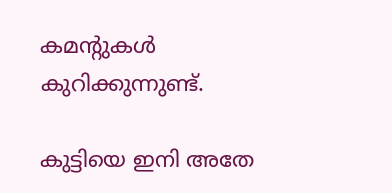കമന്റുകള്‍ കുറിക്കുന്നുണ്ട്.

കുട്ടിയെ ഇനി അതേ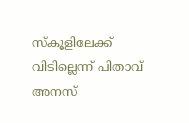സ്‌കൂളിലേക്ക് വിടില്ലെന്ന് പിതാവ് അനസ്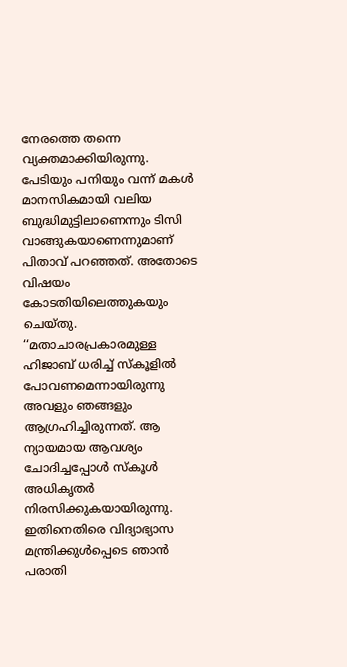നേരത്തെ തന്നെ വ്യക്തമാക്കിയിരുന്നു. പേടിയും പനിയും വന്ന് മകള്‍ മാനസികമായി വലിയ ബുദ്ധിമുട്ടിലാണെന്നും ടിസി വാങ്ങുകയാണെന്നുമാണ് പിതാവ് പറഞ്ഞത്. അതോടെ വിഷയം കോടതിയിലെത്തുകയും ചെയ്തു.
‘‘മതാചാരപ്രകാരമുള്ള ഹിജാബ് ധരിച്ച്‌ സ്‌കൂളില്‍ പോവണമെന്നായിരുന്നു അവളും ഞങ്ങളും ആഗ്രഹിച്ചിരുന്നത്. ആ ന്യായമായ ആവശ്യം ചോദിച്ചപ്പോള്‍ സ്‌കൂള്‍ അധികൃതർ നിരസിക്കുകയായിരുന്നു. ഇതിനെതിരെ വിദ്യാഭ്യാസ മന്ത്രിക്കുള്‍പ്പെടെ ഞാന്‍ പരാതി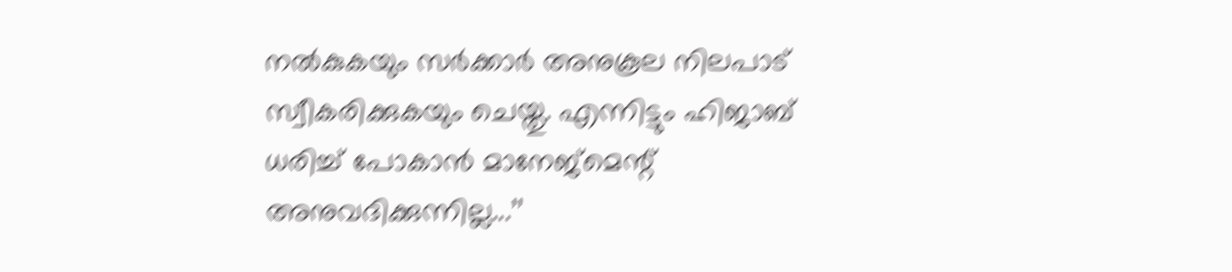നല്‍കുകയും സർക്കാർ അനുകൂല നിലപാട് സ്വീകരിക്കുകയും ചെയ്തു. എന്നിട്ടും ഹിജാബ് ധരിച്ച്‌ പോകാൻ മാനേജ്‌മെന്റ് അനുവദിക്കുന്നില്ല...’’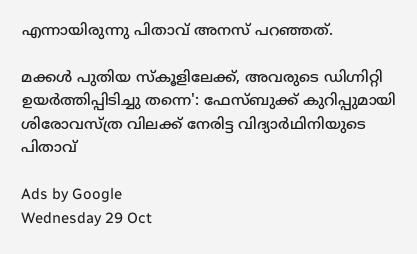എന്നായിരുന്നു പിതാവ് അനസ് പറഞ്ഞത്.

മക്കള്‍ പുതിയ സ്‌കൂളിലേക്ക്, അവരുടെ ഡിഗ്നിറ്റി ഉയര്‍ത്തിപ്പിടിച്ചു തന്നെ': ഫേസ്ബുക്ക് കുറിപ്പുമായി ശിരോവസ്ത്ര വിലക്ക് നേരിട്ട വിദ്യാര്‍ഥിനിയുടെ പിതാവ്‌

Ads by Google
Wednesday 29 Oct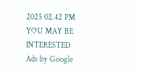2025 02.42 PM
YOU MAY BE INTERESTED
Ads by Google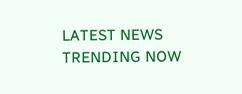LATEST NEWS
TRENDING NOW